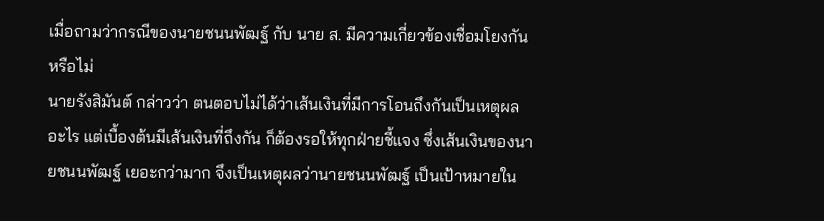เมื่อถามว่ากรณีของนายชนนพัฒฐ์ กับ นาย ส. มีความเกี่ยวข้องเชื่อมโยงกันหรือไม่
นายรังสิมันต์ กล่าวว่า ตนตอบไม่ได้ว่าเส้นเงินที่มีการโอนถึงกันเป็นเหตุผลอะไร แต่เบื้องต้นมีเส้นเงินที่ถึงกัน ก็ต้องรอให้ทุกฝ่ายชี้แจง ซึ่งเส้นเงินของนายชนนพัฒฐ์ เยอะกว่ามาก จึงเป็นเหตุผลว่านายชนนพัฒฐ์ เป็นเป้าหมายใน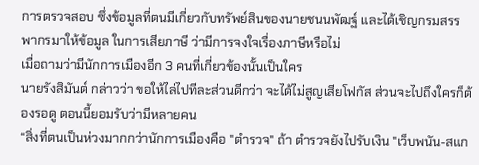การตรวจสอบ ซึ่งข้อมูลที่ตนมีเกี่ยวกับทรัพย์สินของนายชนนพัฒฐ์ และได้เชิญกรมสรรพากรมาให้ข้อมูล ในการเสียภาษี ว่ามีการจงใจเรื่องภาษีหรือไม่
เมื่อถามว่ามีนักการเมืองอีก 3 คนที่เกี่ยวข้องนั้นเป็นใคร
นายรังสิมันต์ กล่าวว่า ขอให้ไล่ไปทีละส่วนดีกว่า จะได้ไม่สูญเสียโฟกัส ส่วนจะไปถึงใครก็ต้องรอดู ตอนนี้ยอมรับว่ามีหลายคน
“สิ่งที่ตนเป็นห่วงมากกว่านักการเมืองคือ "ตำรวจ" ถ้า ตำรวจยังไปรับเงิน "เว็บพนัน-สแก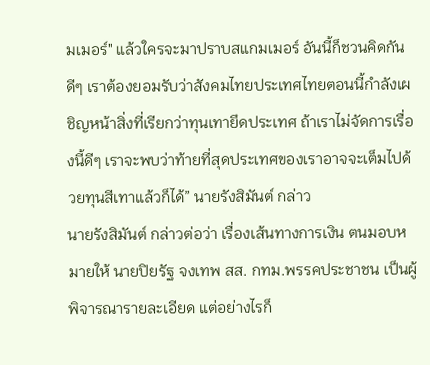มเมอร์" แล้วใครจะมาปราบสแกมเมอร์ อันนี้ก็ชวนคิดกันดีๆ เราต้องยอมรับว่าสังคมไทยประเทศไทยตอนนี้กำลังเผชิญหน้าสิ่งที่เรียกว่าทุนเทายึดประเทศ ถ้าเราไม่จัดการเรื่องนี้ดีๆ เราจะพบว่าท้ายที่สุดประเทศของเราอาจจะเต็มไปด้วยทุนสีเทาแล้วก็ได้” นายรังสิมันต์ กล่าว
นายรังสิมันต์ กล่าวต่อว่า เรื่องเส้นทางการเงิน ตนมอบหมายให้ นายปิยรัฐ จงเทพ สส. กทม.พรรคประชาชน เป็นผู้พิจารณารายละเอียด แต่อย่างไรก็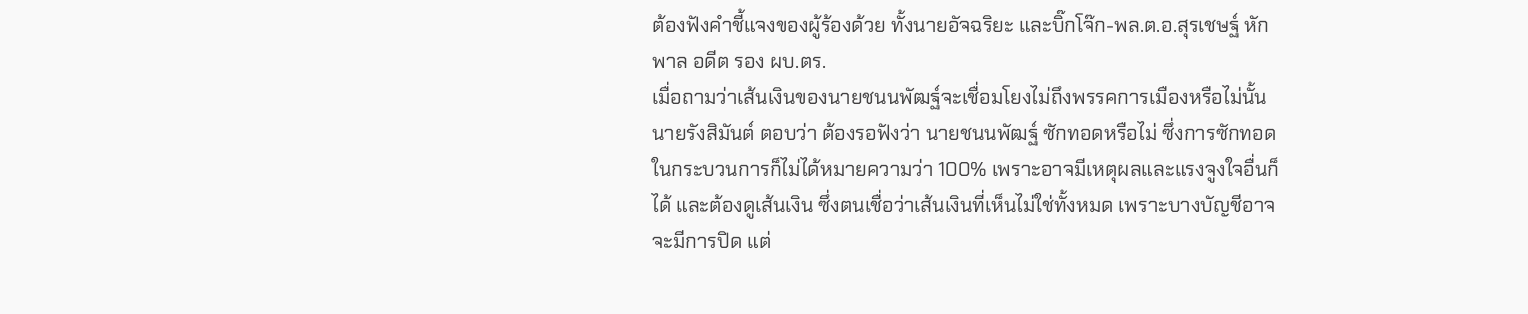ต้องฟังคำชี้แจงของผู้ร้องด้วย ทั้งนายอัจฉริยะ และบิ๊กโจ๊ก-พล.ต.อ.สุรเชษฐ์ หักพาล อดีต รอง ผบ.ตร.
เมื่อถามว่าเส้นเงินของนายชนนพัฒฐ์จะเชื่อมโยงไม่ถึงพรรคการเมืองหรือไม่นั้น
นายรังสิมันต์ ตอบว่า ต้องรอฟังว่า นายชนนพัฒฐ์ ซักทอดหรือไม่ ซึ่งการซักทอดในกระบวนการก็ไม่ได้หมายความว่า 100% เพราะอาจมีเหตุผลและแรงจูงใจอื่นก็ได้ และต้องดูเส้นเงิน ซึ่งตนเชื่อว่าเส้นเงินที่เห็นไม่ใช่ทั้งหมด เพราะบางบัญชีอาจจะมีการปิด แต่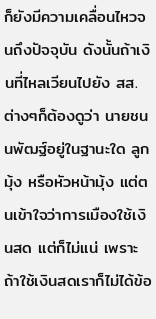ก็ยังมีความเคลื่อนไหวจนถึงปัจจุบัน ดังนั้นถ้าเงินที่ไหลเวียนไปยัง สส. ต่างๆก็ต้องดูว่า นายชนนพัฒฐ์อยู่ในฐานะใด ลูกมุ้ง หรือหัวหน้ามุ้ง แต่ตนเข้าใจว่าการเมืองใช้เงินสด แต่ก็ไม่แน่ เพราะถ้าใช้เงินสดเราก็ไม่ได้ข้อ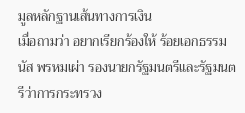มูลหลักฐานเส้นทางการเงิน
เมื่อถามว่า อยากเรียกร้องให้ ร้อยเอกธรรมนัส พรหมเผ่า รองนายกรัฐมนตรีและรัฐมนตรีว่าการกระทรวง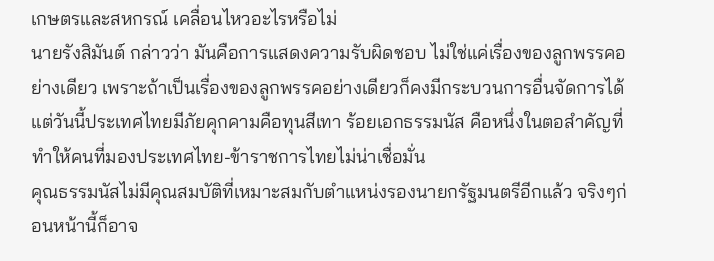เกษตรและสหกรณ์ เคลื่อนไหวอะไรหรือไม่
นายรังสิมันต์ กล่าวว่า มันคือการแสดงความรับผิดชอบ ไม่ใช่แค่เรื่องของลูกพรรคอย่างเดียว เพราะถ้าเป็นเรื่องของลูกพรรคอย่างเดียวก็คงมีกระบวนการอื่นจัดการได้ แต่วันนี้ประเทศไทยมีภัยคุกคามคือทุนสีเทา ร้อยเอกธรรมนัส คือหนึ่งในตอสำคัญที่ทำให้คนที่มองประเทศไทย-ข้าราชการไทยไม่น่าเชื่อมั่น
คุณธรรมนัสไม่มีคุณสมบัติที่เหมาะสมกับตำแหน่งรองนายกรัฐมนตรีอีกแล้ว จริงๆก่อนหน้านี้ก็อาจ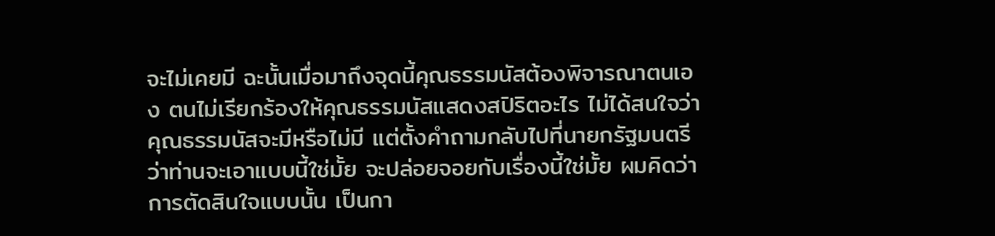จะไม่เคยมี ฉะนั้นเมื่อมาถึงจุดนี้คุณธรรมนัสต้องพิจารณาตนเอง ตนไม่เรียกร้องให้คุณธรรมนัสแสดงสปิริตอะไร ไม่ได้สนใจว่าคุณธรรมนัสจะมีหรือไม่มี แต่ตั้งคำถามกลับไปที่นายกรัฐมนตรี ว่าท่านจะเอาแบบนี้ใช่มั้ย จะปล่อยจอยกับเรื่องนี้ใช่มั้ย ผมคิดว่าการตัดสินใจแบบนั้น เป็นกา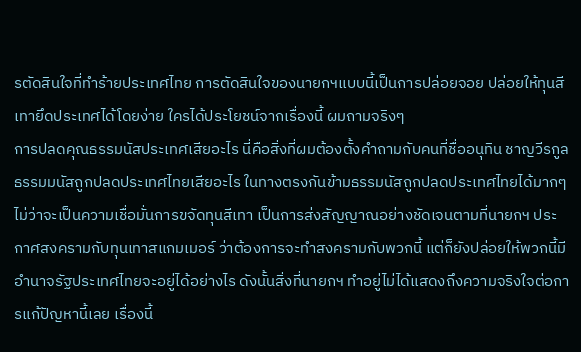รตัดสินใจที่ทำร้ายประเทศไทย การตัดสินใจของนายกฯแบบนี้เป็นการปล่อยจอย ปล่อยให้ทุนสีเทายึดประเทศได้โดยง่าย ใครได้ประโยชน์จากเรื่องนี้ ผมถามจริงๆ
การปลดคุณธรรมนัสประเทศเสียอะไร นี่คือสิ่งที่ผมต้องตั้งคำถามกับคนที่ชื่ออนุทิน ชาญวีรกูล ธรรมมนัสถูกปลดประเทศไทยเสียอะไร ในทางตรงกันข้ามธรรมนัสถูกปลดประเทศไทยได้มากๆ ไม่ว่าจะเป็นความเชื่อมั่นการขจัดทุนสีเทา เป็นการส่งสัญญาณอย่างชัดเจนตามที่นายกฯ ประกาศสงครามกับทุนเทาสแกมเมอร์ ว่าต้องการจะทำสงครามกับพวกนี้ แต่ก็ยังปล่อยให้พวกนี้มีอำนาจรัฐประเทศไทยจะอยู่ได้อย่างไร ดังนั้นสิ่งที่นายกฯ ทำอยู่ไม่ได้แสดงถึงความจริงใจต่อการแก้ปัญหานี้เลย เรื่องนี้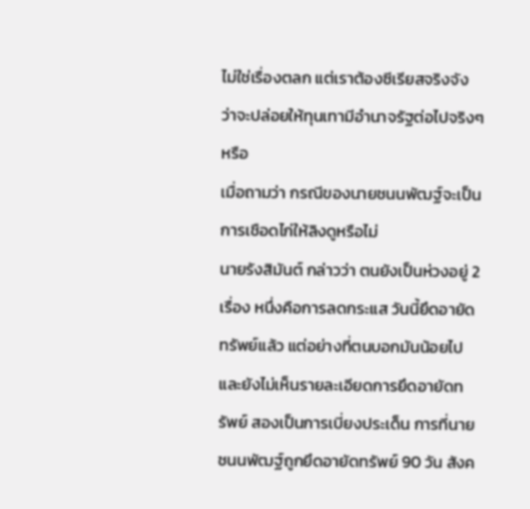ไม่ใช่เรื่องตลก แต่เราต้องซีเรียสจริงจัง ว่าจะปล่อยให้ทุนเทามีอำนาจรัฐต่อไปจริงๆ หรือ
เมื่อถามว่า กรณีของนายชนนพัฒฐ์จะเป็นการเชือดไก่ให้ลิงดูหรือไม่
นายรังสิมันต์ กล่าวว่า ตนยังเป็นห่วงอยู่ 2 เรื่อง หนึ่งคือการลดกระแส วันนี้ยึดอายัดทรัพย์แล้ว แต่อย่างที่ตนบอกมันน้อยไปและยังไม่เห็นรายละเอียดการยึดอายัดทรัพย์ สองเป็นการเบี่ยงประเด็น การที่นายชนนพัฒฐ์ถูกยึดอายัดทรัพย์ 90 วัน สังค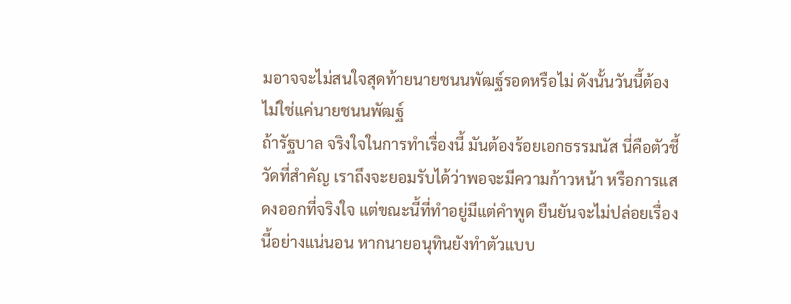มอาจจะไม่สนใจสุดท้ายนายชนนพัฒฐ์รอดหรือไม่ ดังนั้นวันนี้ต้องไม่ใช่แค่นายชนนพัฒฐ์
ถ้ารัฐบาล จริงใจในการทำเรื่องนี้ มันต้องร้อยเอกธรรมนัส นี่คือตัวชี้วัดที่สำคัญ เราถึงจะยอมรับได้ว่าพอจะมีความก้าวหน้า หรือการแสดงออกที่จริงใจ แต่ขณะนี้ที่ทำอยู่มีแต่คำพูด ยืนยันจะไม่ปล่อยเรื่องนี้อย่างแน่นอน หากนายอนุทินยังทำตัวแบบ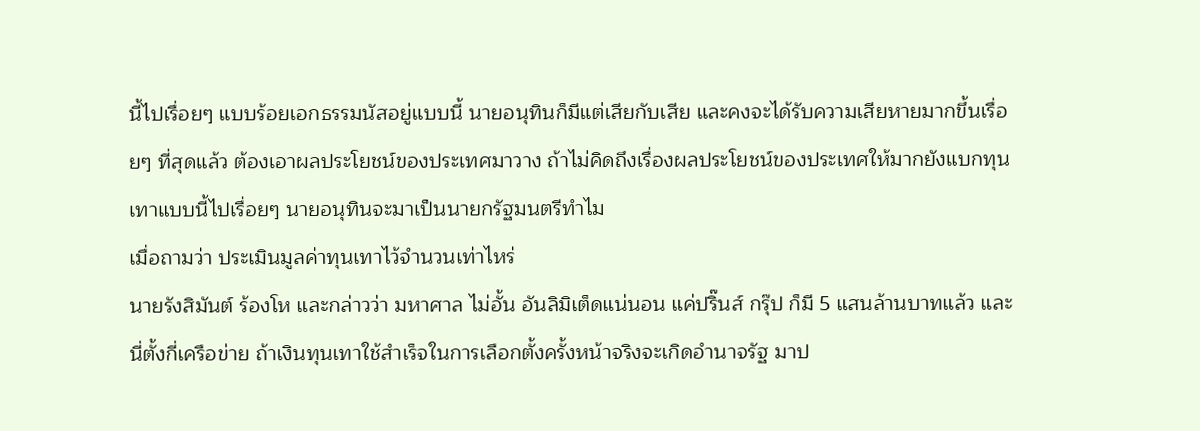นี้ไปเรื่อยๆ แบบร้อยเอกธรรมนัสอยู่แบบนี้ นายอนุทินก็มีแต่เสียกับเสีย และคงจะได้รับความเสียหายมากขึ้นเรื่อยๆ ที่สุดแล้ว ต้องเอาผลประโยชน์ของประเทศมาวาง ถ้าไม่คิดถึงเรื่องผลประโยชน์ของประเทศให้มากยังแบกทุนเทาแบบนี้ไปเรื่อยๆ นายอนุทินจะมาเป็นนายกรัฐมนตรีทำไม
เมื่อถามว่า ประเมินมูลค่าทุนเทาไว้จำนวนเท่าไหร่
นายรังสิมันต์ ร้องโห และกล่าวว่า มหาศาล ไม่อั้น อันลิมิเต็ดแน่นอน แค่ปริ๊นส์ กรุ๊ป ก็มี 5 แสนล้านบาทแล้ว และนี่ตั้งกี่เครือข่าย ถ้าเงินทุนเทาใช้สำเร็จในการเลือกตั้งครั้งหน้าจริงจะเกิดอำนาจรัฐ มาป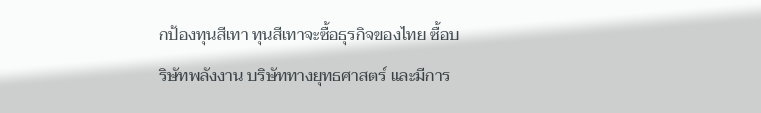กป้องทุนสีเทา ทุนสีเทาจะซื้อธุรกิจของไทย ซื้อบริษัทพลังงาน บริษัททางยุทธศาสตร์ และมีการ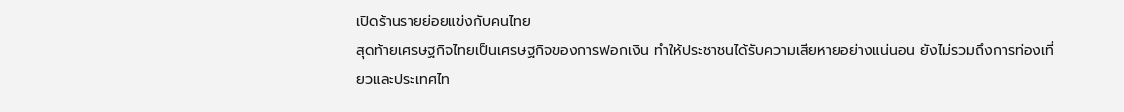เปิดร้านรายย่อยแข่งกับคนไทย
สุดท้ายเศรษฐกิจไทยเป็นเศรษฐกิจของการฟอกเงิน ทำให้ประชาชนได้รับความเสียหายอย่างแน่นอน ยังไม่รวมถึงการท่องเที่ยวและประเทศไท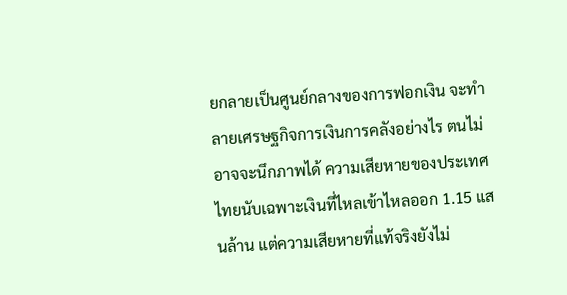ยกลายเป็นศูนย์กลางของการฟอกเงิน จะทำลายเศรษฐกิจการเงินการคลังอย่างไร ตนไม่อาจจะนึกภาพได้ ความเสียหายของประเทศไทยนับเฉพาะเงินที่ไหลเข้าไหลออก 1.15 แสนล้าน แต่ความเสียหายที่แท้จริงยังไม่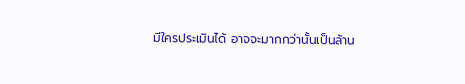มีใครประเมินได้ อาจจะมากกว่านั้นเป็นล้าน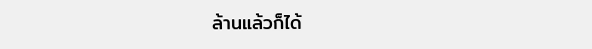ล้านแล้วก็ได้